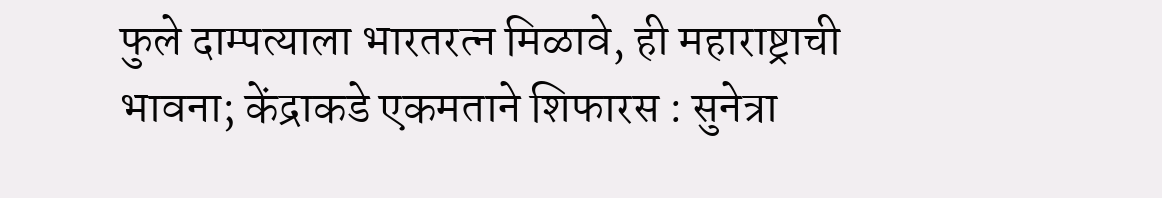फुले दाम्पत्याला भारतरत्न मिळावे, ही महाराष्ट्राची भावना; केंद्राकडे एकमताने शिफारस : सुनेत्रा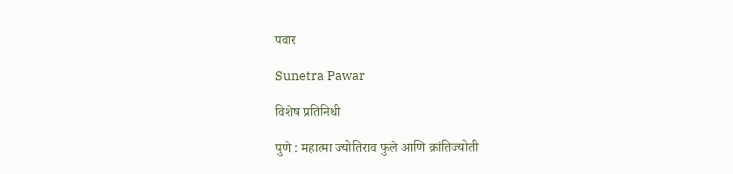पवार

Sunetra Pawar

विशेष प्रतिनिधी

पुणे : महात्मा ज्योतिराव फुले आणि क्रांतिज्योती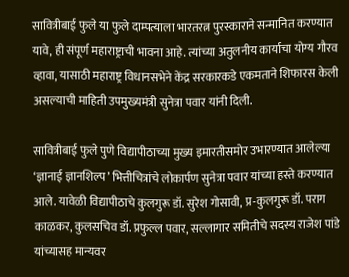सावित्रीबाई फुले या फुले दाम्पत्याला भारतरत्न पुरस्काराने सन्मानित करण्यात यावे, ही संपूर्ण महाराष्ट्राची भावना आहे. त्यांच्या अतुलनीय कार्याचा योग्य गौरव व्हावा, यासाठी महाराष्ट्र विधानसभेने केंद्र सरकारकडे एकमताने शिफारस केली असल्याची माहिती उपमुख्यमंत्री सुनेत्रा पवार यांनी दिली.

सावित्रीबाई फुले पुणे विद्यापीठाच्या मुख्य इमारतीसमोर उभारण्यात आलेल्या ‘ज्ञानाई ज्ञानशिल्प’ भित्तीचित्रांचे लोकार्पण सुनेत्रा पवार यांच्या हस्ते करण्यात आले. यावेळी विद्यापीठाचे कुलगुरू डॉ. सुरेश गोसावी, प्र-कुलगुरू डॉ. पराग काळकर, कुलसचिव डॉ. प्रफुल्ल पवार, सल्लागार समितीचे सदस्य राजेश पांडे यांच्यासह मान्यवर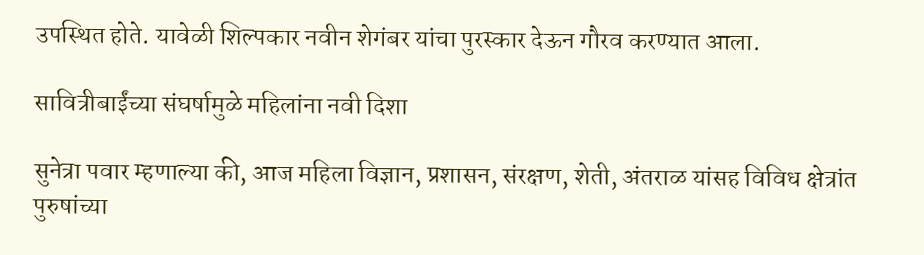उपस्थित होते. यावेळी शिल्पकार नवीन शेगंबर यांचा पुरस्कार देऊन गौरव करण्यात आला.

सावित्रीबाईंच्या संघर्षामुळे महिलांना नवी दिशा

सुनेत्रा पवार म्हणाल्या की, आज महिला विज्ञान, प्रशासन, संरक्षण, शेती, अंतराळ यांसह विविध क्षेत्रांत पुरुषांच्या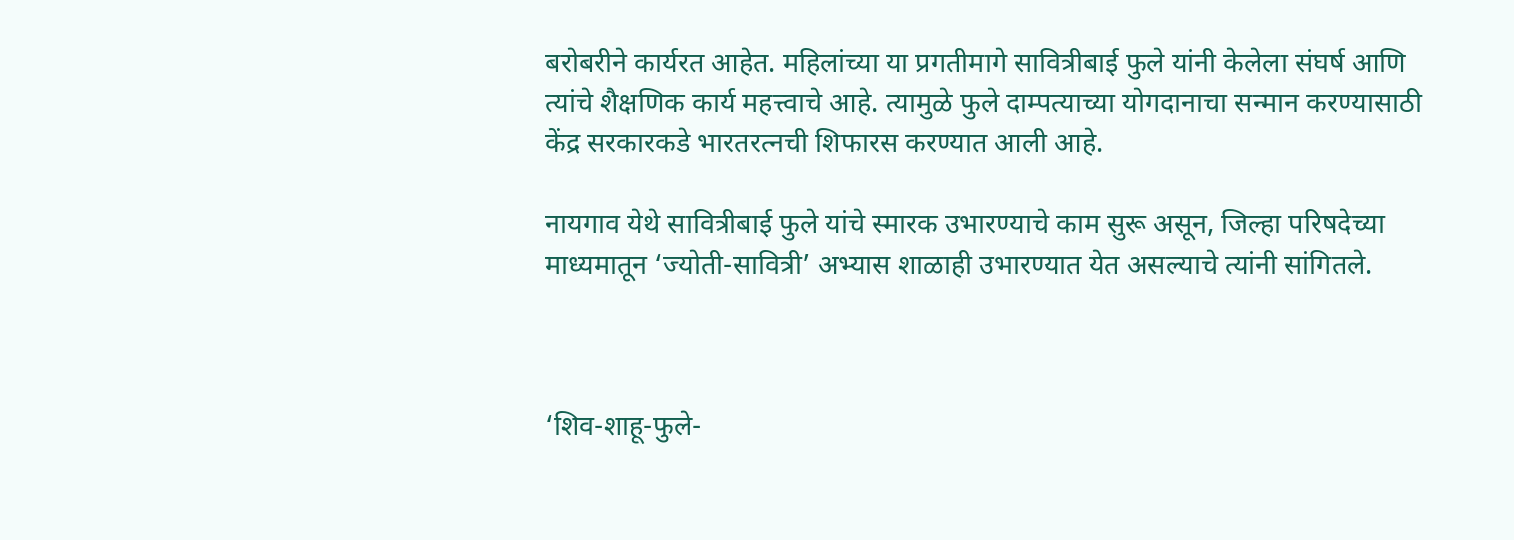बरोबरीने कार्यरत आहेत. महिलांच्या या प्रगतीमागे सावित्रीबाई फुले यांनी केलेला संघर्ष आणि त्यांचे शैक्षणिक कार्य महत्त्वाचे आहे. त्यामुळे फुले दाम्पत्याच्या योगदानाचा सन्मान करण्यासाठी केंद्र सरकारकडे भारतरत्नची शिफारस करण्यात आली आहे.

नायगाव येथे सावित्रीबाई फुले यांचे स्मारक उभारण्याचे काम सुरू असून, जिल्हा परिषदेच्या माध्यमातून ‘ज्योती-सावित्री’ अभ्यास शाळाही उभारण्यात येत असल्याचे त्यांनी सांगितले.



‘शिव-शाहू-फुले-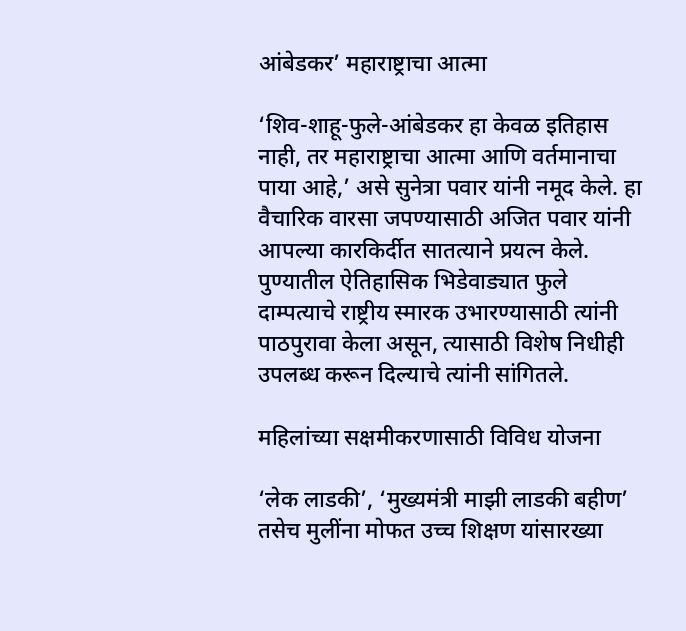आंबेडकर’ महाराष्ट्राचा आत्मा

‘शिव-शाहू-फुले-आंबेडकर हा केवळ इतिहास नाही, तर महाराष्ट्राचा आत्मा आणि वर्तमानाचा पाया आहे,’ असे सुनेत्रा पवार यांनी नमूद केले. हा वैचारिक वारसा जपण्यासाठी अजित पवार यांनी आपल्या कारकिर्दीत सातत्याने प्रयत्न केले. पुण्यातील ऐतिहासिक भिडेवाड्यात फुले दाम्पत्याचे राष्ट्रीय स्मारक उभारण्यासाठी त्यांनी पाठपुरावा केला असून, त्यासाठी विशेष निधीही उपलब्ध करून दिल्याचे त्यांनी सांगितले.

महिलांच्या सक्षमीकरणासाठी विविध योजना

‘लेक लाडकी’, ‘मुख्यमंत्री माझी लाडकी बहीण’ तसेच मुलींना मोफत उच्च शिक्षण यांसारख्या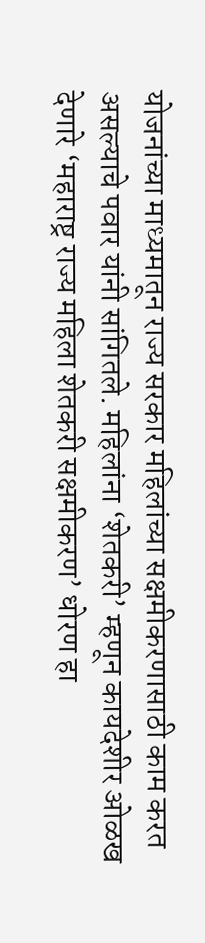योजनांच्या माध्यमातून राज्य सरकार महिलांच्या सक्षमीकरणासाठी काम करत असल्याचे पवार यांनी सांगितले. महिलांना ‘शेतकरी’ म्हणून कायदेशीर ओळख देणारे ‘महाराष्ट्र राज्य महिला शेतकरी सक्षमीकरण’ धोरण हा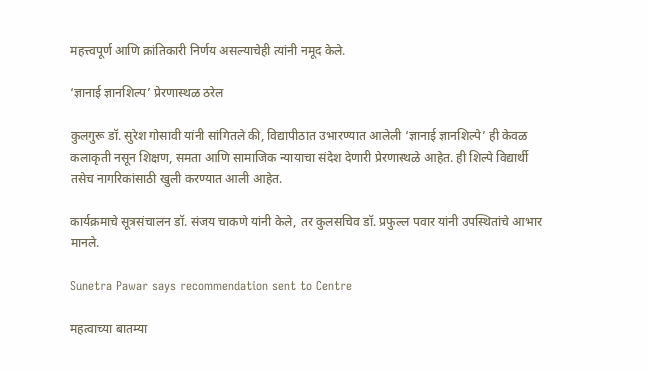महत्त्वपूर्ण आणि क्रांतिकारी निर्णय असल्याचेही त्यांनी नमूद केले.

‘ज्ञानाई ज्ञानशिल्प’ प्रेरणास्थळ ठरेल

कुलगुरू डॉ. सुरेश गोसावी यांनी सांगितले की, विद्यापीठात उभारण्यात आलेली ‘ज्ञानाई ज्ञानशिल्पे’ ही केवळ कलाकृती नसून शिक्षण, समता आणि सामाजिक न्यायाचा संदेश देणारी प्रेरणास्थळे आहेत. ही शिल्पे विद्यार्थी तसेच नागरिकांसाठी खुली करण्यात आली आहेत.

कार्यक्रमाचे सूत्रसंचालन डॉ. संजय चाकणे यांनी केले, तर कुलसचिव डॉ. प्रफुल्ल पवार यांनी उपस्थितांचे आभार मानले.

Sunetra Pawar says recommendation sent to Centre

महत्वाच्या बातम्या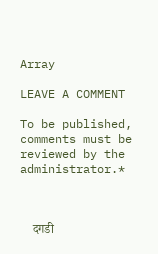Array

LEAVE A COMMENT

To be published, comments must be reviewed by the administrator.*



    दगडी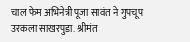चाल फेम अभिनेत्री पूजा सावंत ने गुपचूप उरकला साखरपुडा. श्रीमंत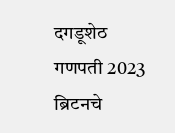दगडूशेठ गणपती 2023 ब्रिटनचे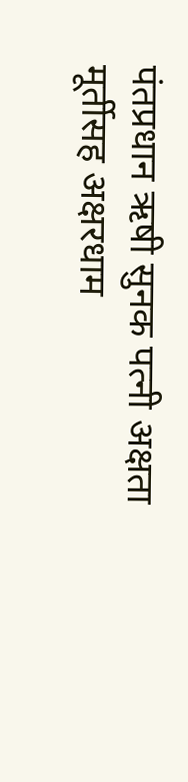पंतप्रधान ऋषी सुनक पत्नी अक्षता मूर्तीसह अक्षरधाम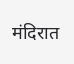मंदिरात